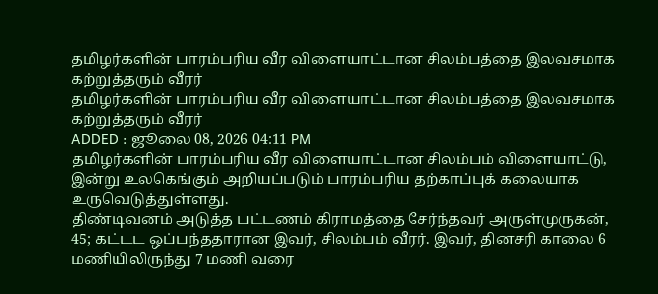தமிழர்களின் பாரம்பரிய வீர விளையாட்டான சிலம்பத்தை இலவசமாக கற்றுத்தரும் வீரர்
தமிழர்களின் பாரம்பரிய வீர விளையாட்டான சிலம்பத்தை இலவசமாக கற்றுத்தரும் வீரர்
ADDED : ஜூலை 08, 2026 04:11 PM
தமிழர்களின் பாரம்பரிய வீர விளையாட்டான சிலம்பம் விளையாட்டு, இன்று உலகெங்கும் அறியப்படும் பாரம்பரிய தற்காப்புக் கலையாக உருவெடுத்துள்ளது.
திண்டிவனம் அடுத்த பட்டணம் கிராமத்தை சேர்ந்தவர் அருள்முருகன், 45; கட்டட ஒப்பந்ததாரான இவர், சிலம்பம் வீரர். இவர், தினசரி காலை 6 மணியிலிருந்து 7 மணி வரை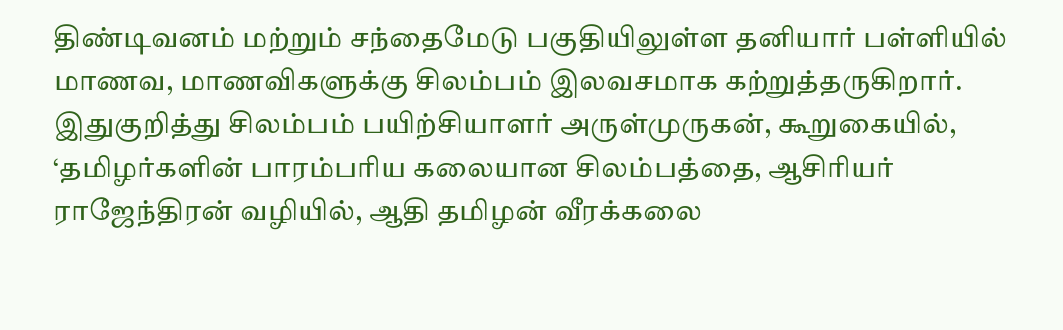திண்டிவனம் மற்றும் சந்தைமேடு பகுதியிலுள்ள தனியார் பள்ளியில் மாணவ, மாணவிகளுக்கு சிலம்பம் இலவசமாக கற்றுத்தருகிறார்.
இதுகுறித்து சிலம்பம் பயிற்சியாளர் அருள்முருகன், கூறுகையில், ‘தமிழர்களின் பாரம்பரிய கலையான சிலம்பத்தை, ஆசிரியர் ராஜேந்திரன் வழியில், ஆதி தமிழன் வீரக்கலை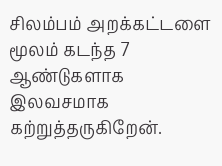சிலம்பம் அறக்கட்டளை மூலம் கடந்த 7 ஆண்டுகளாக இலவசமாக கற்றுத்தருகிறேன்.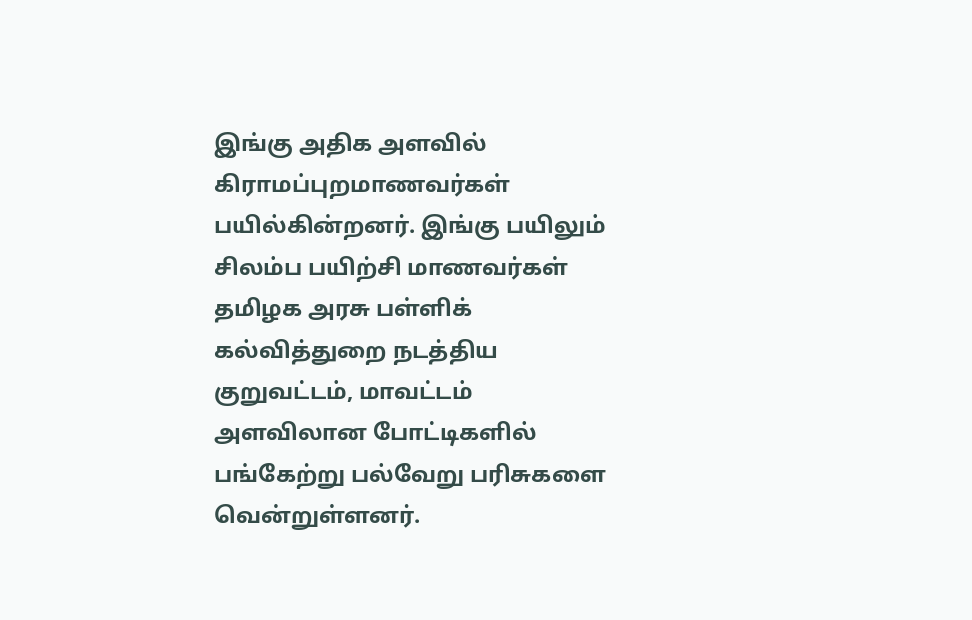இங்கு அதிக அளவில் கிராமப்புறமாணவர்கள் பயில்கின்றனர். இங்கு பயிலும் சிலம்ப பயிற்சி மாணவர்கள் தமிழக அரசு பள்ளிக் கல்வித்துறை நடத்திய குறுவட்டம், மாவட்டம் அளவிலான போட்டிகளில் பங்கேற்று பல்வேறு பரிசுகளை வென்றுள்ளனர்.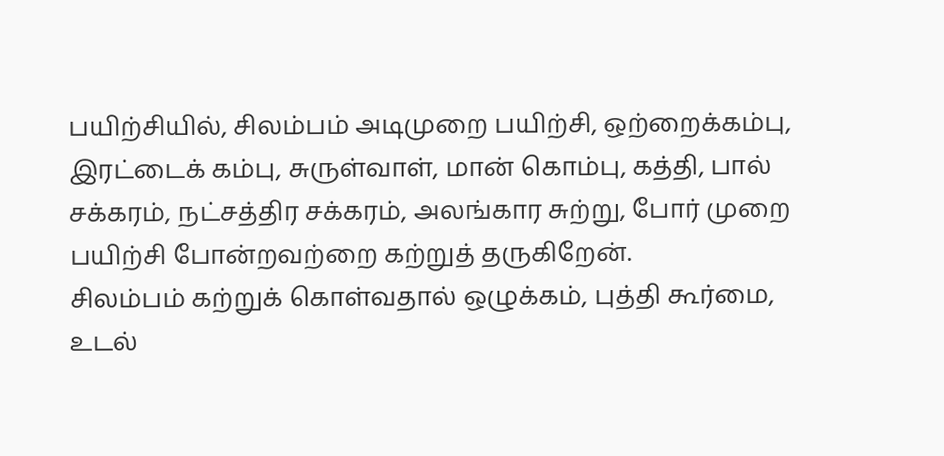பயிற்சியில், சிலம்பம் அடிமுறை பயிற்சி, ஒற்றைக்கம்பு, இரட்டைக் கம்பு, சுருள்வாள், மான் கொம்பு, கத்தி, பால் சக்கரம், நட்சத்திர சக்கரம், அலங்கார சுற்று, போர் முறை பயிற்சி போன்றவற்றை கற்றுத் தருகிறேன்.
சிலம்பம் கற்றுக் கொள்வதால் ஒழுக்கம், புத்தி கூர்மை, உடல்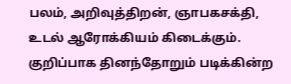பலம், அறிவுத்திறன், ஞாபகசக்தி, உடல் ஆரோக்கியம் கிடைக்கும். குறிப்பாக தினந்தோறும் படிக்கின்ற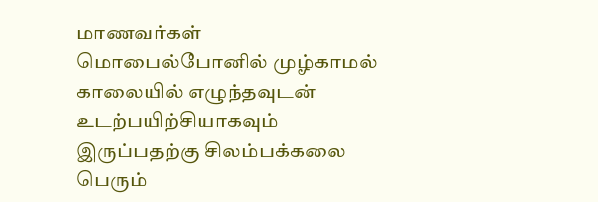மாணவர்கள் மொபைல்போனில் முழ்காமல் காலையில் எழுந்தவுடன் உடற்பயிற்சியாகவும் இருப்பதற்கு சிலம்பக்கலை பெரும்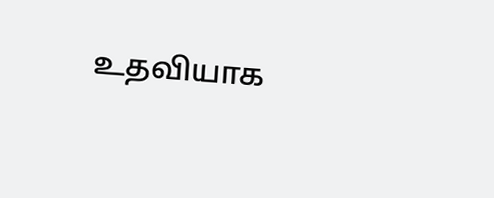உதவியாக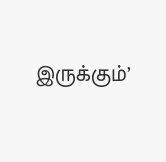இருக்கும்’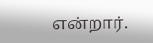என்றார்.